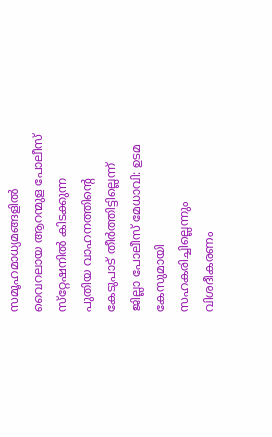സമൂഹമാധ്യമങ്ങളിൽ വൈറലായ ആറന്മുള പോലീസ് സ്‌റ്റേഷനിൽ കിടക്കുന്ന പുതിയ വാഹനത്തിന്റെ കേടുപാട് തീർത്തിട്ടില്ലെന്ന് ജില്ലാ പോലീസ് മേധാവി: ഉടമ കേസുമായി സഹകരിച്ചില്ലെന്നും വിശദീകരണം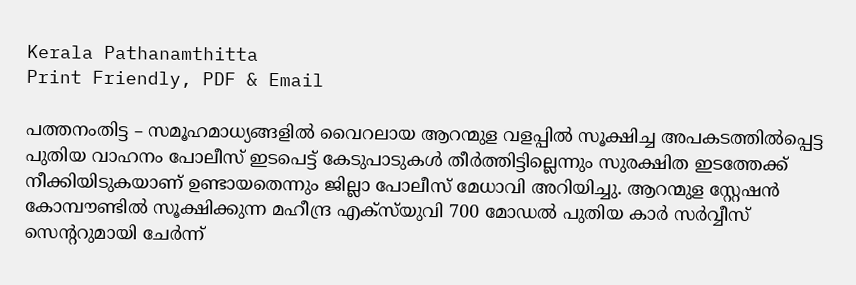Kerala Pathanamthitta
Print Friendly, PDF & Email

പത്തനംതിട്ട – സമൂഹമാധ്യങ്ങളിൽ വൈറലായ ആറന്മുള വളപ്പില്‍ സൂക്ഷിച്ച അപകടത്തില്‍പ്പെട്ട പുതിയ വാഹനം പോലീസ് ഇടപെട്ട് കേടുപാടുകള്‍ തീര്‍ത്തിട്ടില്ലെന്നും സുരക്ഷിത ഇടത്തേക്ക് നീക്കിയിടുകയാണ് ഉണ്ടായതെന്നും ജില്ലാ പോലീസ് മേധാവി അറിയിച്ചു. ആറന്മുള സ്റ്റേഷൻ കോമ്പൗണ്ടില്‍ സൂക്ഷിക്കുന്ന മഹീന്ദ്ര എക്‌സ്‌യുവി 700 മോഡല്‍ പുതിയ കാര്‍ സർവ്വീസ് സെന്ററുമായി ചേര്‍ന്ന്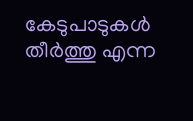കേടുപാടുകള്‍ തീര്‍ത്തു എന്ന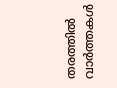തരത്തില്‍ വാര്‍ത്തകള്‍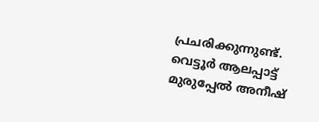പ്രചരിക്കുന്നുണ്ട്. വെട്ടൂര്‍ ആലപ്പാട്ട് മുരുപ്പേല്‍ അനീഷ്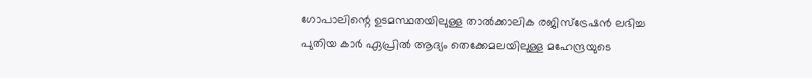ഗോപാലിന്റെ ഉടമസ്ഥതയിലുള്ള താല്‍ക്കാലിക രജിസ്‌ട്രേഷന്‍ ലഭിച്ച പുതിയ കാര്‍ ഏപ്രില്‍ ആദ്യം തെക്കേമലയിലുള്ള മഹേന്ദ്രയുടെ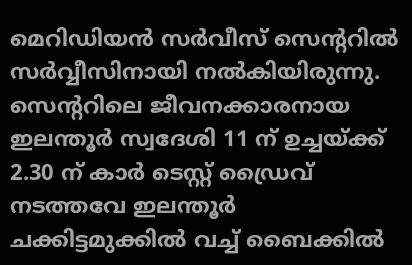മെറിഡിയന്‍ സര്‍വീസ് സെന്ററില്‍ സർവ്വീസിനായി നല്‍കിയിരുന്നു. സെന്ററിലെ ജീവനക്കാരനായ ഇലന്തൂര്‍ സ്വദേശി 11 ന് ഉച്ചയ്ക്ക് 2.30 ന് കാര്‍ ടെസ്റ്റ് ഡ്രൈവ് നടത്തവേ ഇലന്തൂര്‍ ചക്കിട്ടമുക്കില്‍ വച്ച് ബൈക്കില്‍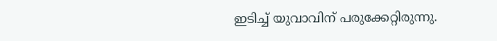ഇടിച്ച് യുവാവിന് പരുക്കേറ്റിരുന്നു.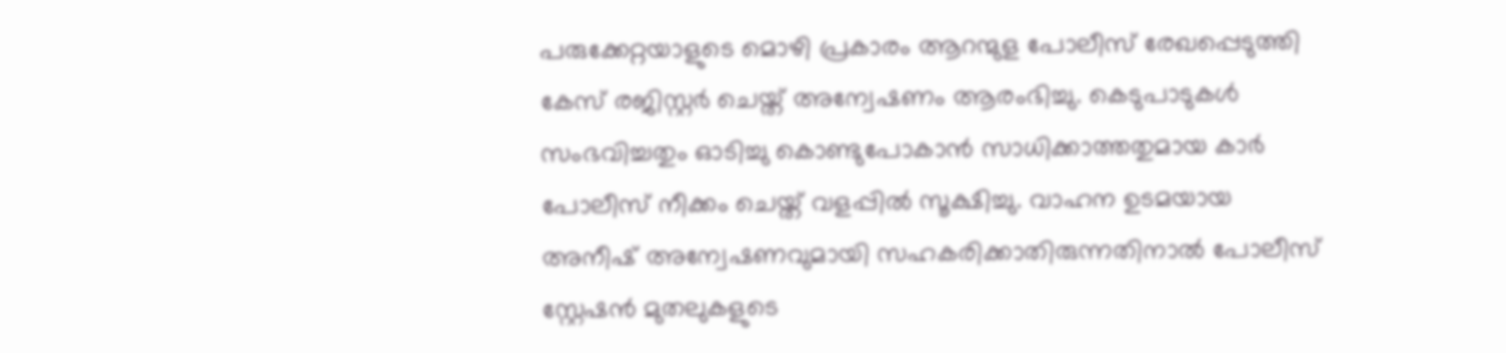പരുക്കേറ്റയാളുടെ മൊഴി പ്രകാരം ആറന്മുള പോലീസ് രേഖപ്പെടുത്തി കേസ് രജിസ്റ്റര്‍ ചെയ്ത് അന്വേഷണം ആരംഭിച്ചു. കെടുപാടുകള്‍ സംഭവിച്ചതും ഓടിച്ചു കൊണ്ടുപോകാന്‍ സാധിക്കാത്തതുമായ കാര്‍ പോലീസ് നീക്കം ചെയ്ത് വളപ്പില്‍ സൂക്ഷിച്ചു. വാഹന ഉടമയായ അനീഷ് അന്വേഷണവുമായി സഹകരിക്കാതിരുന്നതിനാല്‍ പോലീസ് സ്റ്റേഷൻ മുതലുകളുടെ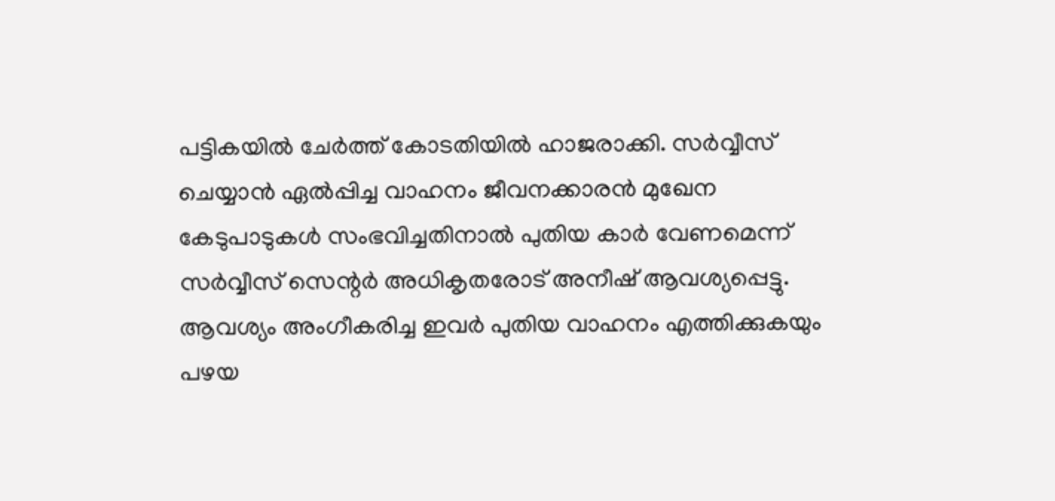പട്ടികയില്‍ ചേര്‍ത്ത് കോടതിയില്‍ ഹാജരാക്കി. സർവ്വീസ് ചെയ്യാന്‍ ഏല്‍പ്പിച്ച വാഹനം ജീവനക്കാരന്‍ മുഖേന കേടുപാടുകള്‍ സംഭവിച്ചതിനാല്‍ പുതിയ കാര്‍ വേണമെന്ന് സർവ്വീസ് സെന്റര്‍ അധികൃതരോട് അനീഷ് ആവശ്യപ്പെട്ടു. ആവശ്യം അംഗീകരിച്ച ഇവര്‍ പുതിയ വാഹനം എത്തിക്കുകയും പഴയ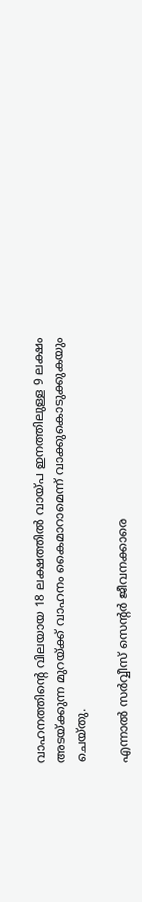വാഹനത്തിന്റെ വിലയായ 18 ലക്ഷത്തില്‍ വായ്പ ഇനത്തിലുള്ള 9 ലക്ഷം അടയ്ക്കുന്ന മുറയ്ക്ക് വാഹനം കൈമാറാമെന്ന് വാക്കുകൊടുക്കുകയും ചെയ്തു.

എന്നാല്‍ സർവ്വീസ് സെന്റര്‍ ജീവനക്കാരെ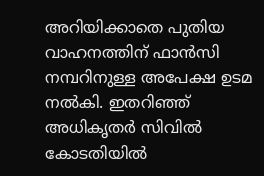അറിയിക്കാതെ പുതിയ വാഹനത്തിന് ഫാന്‍സി നമ്പറിനുള്ള അപേക്ഷ ഉടമ നല്‍കി. ഇതറിഞ്ഞ് അധികൃതര്‍ സിവില്‍ കോടതിയില്‍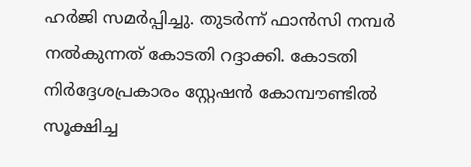ഹര്‍ജി സമര്‍പ്പിച്ചു. തുടര്‍ന്ന് ഫാന്‍സി നമ്പര്‍ നല്‍കുന്നത് കോടതി റദ്ദാക്കി. കോടതി നിര്‍ദ്ദേശപ്രകാരം സ്റ്റേഷൻ കോമ്പൗണ്ടില്‍ സൂക്ഷിച്ച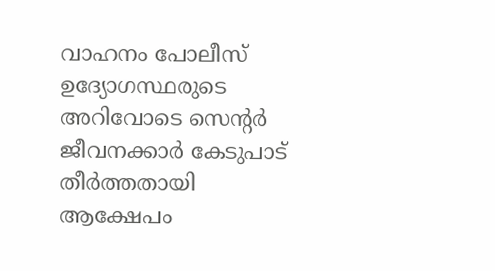വാഹനം പോലീസ് ഉദ്യോഗസ്ഥരുടെ അറിവോടെ സെന്റര്‍ ജീവനക്കാര്‍ കേടുപാട് തീര്‍ത്തതായി ആക്ഷേപം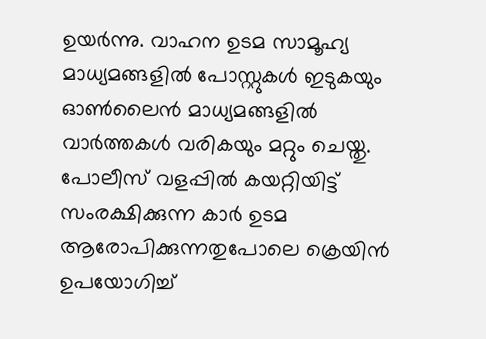ഉയര്‍ന്നു. വാഹന ഉടമ സാമൂഹ്യ മാധ്യമങ്ങളില്‍ പോസ്റ്റുകള്‍ ഇടുകയും ഓണ്‍ലൈന്‍ മാധ്യമങ്ങളിൽ വാര്‍ത്തകള്‍ വരികയും മറ്റും ചെയ്തു. പോലീസ് വളപ്പില്‍ കയറ്റിയിട്ട് സംരക്ഷിക്കുന്ന കാര്‍ ഉടമ ആരോപിക്കുന്നതുപോലെ ക്രെയിന്‍ ഉപയോഗിച്ച്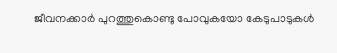ജീവനക്കാര്‍ പുറത്തുകൊണ്ടു പോവുകയോ കേടുപാടുകള്‍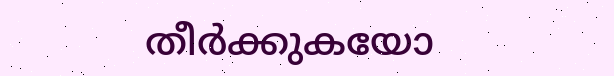തീര്‍ക്കുകയോ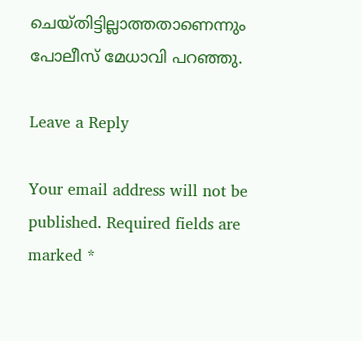ചെയ്തിട്ടില്ലാത്തതാണെന്നും പോലീസ് മേധാവി പറഞ്ഞു.

Leave a Reply

Your email address will not be published. Required fields are marked *